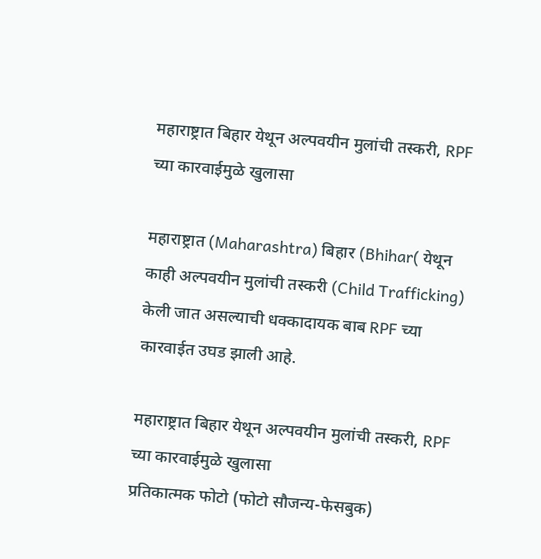महाराष्ट्रात बिहार येथून अल्पवयीन मुलांची तस्करी, RPF च्या कारवाईमुळे खुलासा

महाराष्ट्रात (Maharashtra) बिहार (Bhihar( येथून काही अल्पवयीन मुलांची तस्करी (Child Trafficking) केली जात असल्याची धक्कादायक बाब RPF च्या कारवाईत उघड झाली आहे.

महाराष्ट्रात बिहार येथून अल्पवयीन मुलांची तस्करी, RPF च्या कारवाईमुळे खुलासा
प्रतिकात्मक फोटो (फोटो सौजन्य-फेसबुक)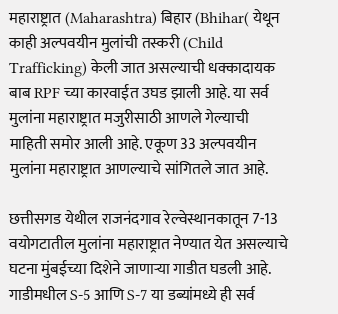महाराष्ट्रात (Maharashtra) बिहार (Bhihar( येथून काही अल्पवयीन मुलांची तस्करी (Child Trafficking) केली जात असल्याची धक्कादायक बाब RPF च्या कारवाईत उघड झाली आहे. या सर्व मुलांना महाराष्ट्रात मजुरीसाठी आणले गेल्याची माहिती समोर आली आहे. एकूण 33 अल्पवयीन मुलांना महाराष्ट्रात आणल्याचे सांगितले जात आहे.

छत्तीसगड येथील राजनंदगाव रेल्वेस्थानकातून 7-13 वयोगटातील मुलांना महाराष्ट्रात नेण्यात येत असल्याचे घटना मुंबईच्या दिशेने जाणाऱ्या गाडीत घडली आहे. गाडीमधील S-5 आणि S-7 या डब्यांमध्ये ही सर्व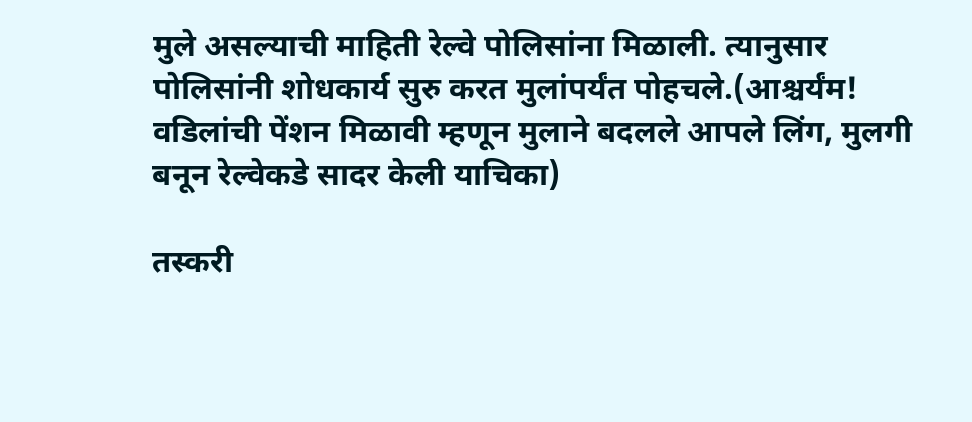मुले असल्याची माहिती रेल्वे पोलिसांना मिळाली. त्यानुसार पोलिसांनी शोधकार्य सुरु करत मुलांपर्यंत पोहचले.(आश्चर्यंम! वडिलांची पेंशन मिळावी म्हणून मुलाने बदलले आपले लिंग, मुलगी बनून रेल्वेकडे सादर केली याचिका)

तस्करी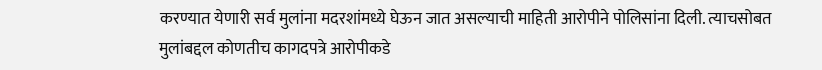करण्यात येणारी सर्व मुलांना मदरशांमध्ये घेऊन जात असल्याची माहिती आरोपीने पोलिसांना दिली. त्याचसोबत मुलांबद्दल कोणतीच कागदपत्रे आरोपीकडे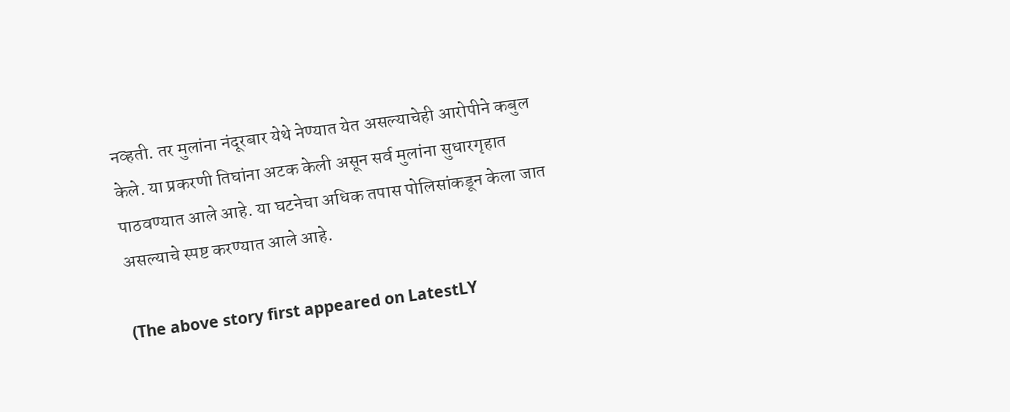नव्हती. तर मुलांना नंदूरबार येथे नेण्यात येत असल्याचेही आरोपीने कबुल केले. या प्रकरणी तिघांना अटक केली असून सर्व मुलांना सुधारगृहात पाठवण्यात आले आहे. या घटनेचा अधिक तपास पोलिसांकडून केला जात असल्याचे स्पष्ट करण्यात आले आहे.

(The above story first appeared on LatestLY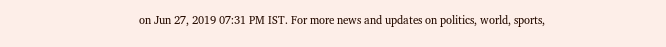on Jun 27, 2019 07:31 PM IST. For more news and updates on politics, world, sports,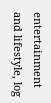entertainment and lifestyle, log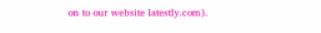on to our website latestly.com).